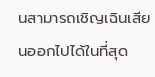นสามารถเชิญเฉินเสียนออกไปได้ในที่สุด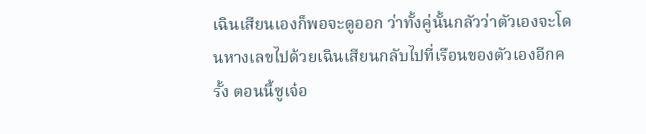เฉินเสียนเองก็พอจะดูออก ว่าทั้งคู่นั้นกลัวว่าตัวเองจะโดนหางเลขไปด้วยเฉินเสียนกลับไปที่เรือนของตัวเองอีกครั้ง ตอนนี้ซูเจ๋อ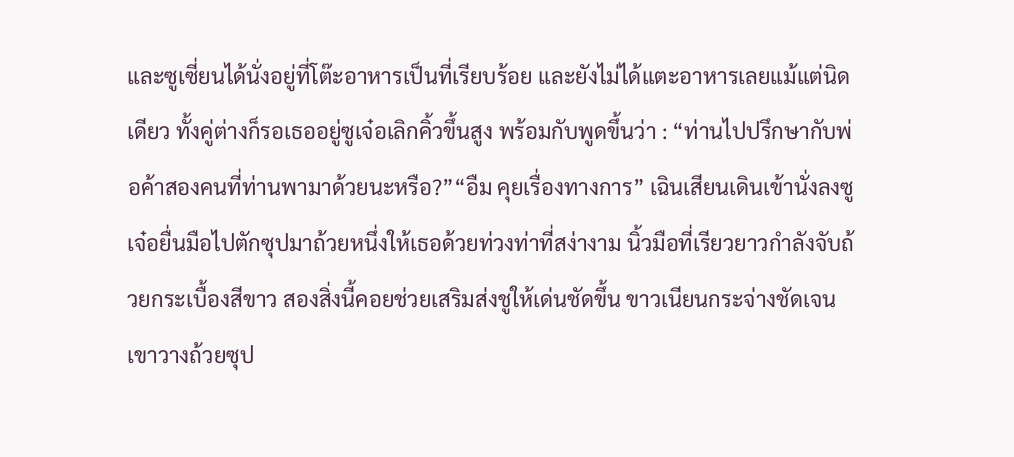และซูเซี่ยนได้นั่งอยู่ที่โต๊ะอาหารเป็นที่เรียบร้อย และยังไม่ได้แตะอาหารเลยแม้แต่นิดเดียว ทั้งคู่ต่างก็รอเธออยู่ซูเจ๋อเลิกคิ้วขึ้นสูง พร้อมกับพูดขึ้นว่า : “ท่านไปปรึกษากับพ่อค้าสองคนที่ท่านพามาด้วยนะหรือ?”“อืม คุยเรื่องทางการ” เฉินเสียนเดินเข้านั่งลงซูเจ๋อยื่นมือไปตักซุปมาถ้วยหนึ่งให้เธอด้วยท่วงท่าที่สง่างาม นิ้วมือที่เรียวยาวกำลังจับถ้วยกระเบื้องสีขาว สองสิ่งนี้คอยช่วยเสริมส่งชูให้เด่นชัดขึ้น ขาวเนียนกระจ่างชัดเจนเขาวางถ้วยซุป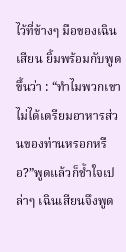ไว้ที่ข้างๆ มือของเฉินเสียน ยิ้มพร้อมกับพูดขึ้นว่า : “ทำไมพวกเขาไม่ได้เตรียมอาหารส่วนของท่านหรอกหรือ?”พูดแล้วก็ชํ้าใจเปล่าๆ เฉินเสียนจึงพูด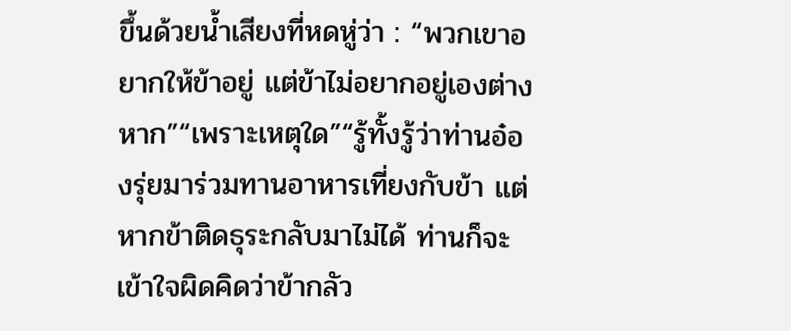ขึ้นด้วยนํ้าเสียงที่หดหู่ว่า : “พวกเขาอยากให้ข้าอยู่ แต่ข้าไม่อยากอยู่เองต่างหาก”“เพราะเหตุใด”“รู้ทั้งรู้ว่าท่านอ๋องรุ่ยมาร่วมทานอาหารเที่ยงกับข้า แต่หากข้าติดธุระกลับมาไม่ได้ ท่านก็จะเข้าใจผิดคิดว่าข้ากลัว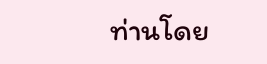ท่านโดย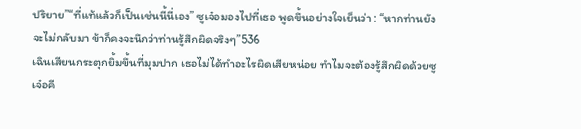ปริยาย”“ที่แท้แล้วก็เป็นเช่นนี้นี่เอง” ซูเจ๋อมองไปที่เธอ พูดขึ้นอย่างใจเย็นว่า : “หากท่านยังจะไม่กลับมา ข้าก็คงจะนึกว่าท่านรู้สึกผิดจริงๆ”536
เฉินเสียนกระตุกยิ้มขึ้นที่มุมปาก เธอไม่ได้ทำอะไรผิดเสียหน่อย ทำไมจะต้องรู้สึกผิดด้วยซูเจ๋อคี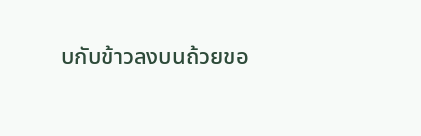บกับข้าวลงบนถ้วยขอ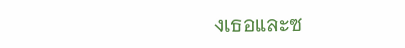งเธอและซ